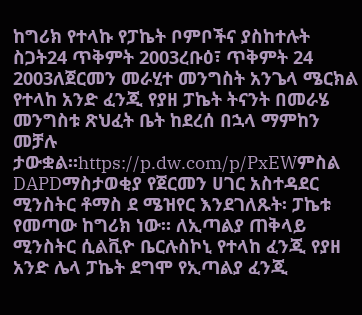ከግሪክ የተላኩ የፓኬት ቦምቦችና ያስከተሉት ስጋት24 ጥቅምት 2003ረቡዕ፣ ጥቅምት 24 2003ለጀርመን መራሂተ መንግስት አንጌላ ሜርክል የተላከ አንድ ፈንጂ የያዘ ፓኬት ትናንት በመራሄ መንግስቱ ጽህፈት ቤት ከደረሰ በኋላ ማምከን መቻሉ ታውቋል።https://p.dw.com/p/PxEWምስል DAPDማስታወቂያ የጀርመን ሀገር አስተዳደር ሚንስትር ቶማስ ደ ሜዝየር እንደገለጹት፡ ፓኬቱ የመጣው ከግሪክ ነው። ለኢጣልያ ጠቅላይ ሚንስትር ሲልቪዮ ቤርሉስኮኒ የተላከ ፈንጂ የያዘ አንድ ሌላ ፓኬት ደግሞ የኢጣልያ ፈንጂ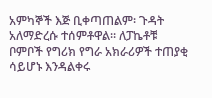አምካኞች እጅ ቢቀጣጠልም፡ ጉዳት አለማድረሱ ተሰምቶዋል። ለፓኬቶቹ ቦምቦች የግሪክ የግራ አክራሪዎች ተጠያቂ ሳይሆኑ እንዳልቀሩ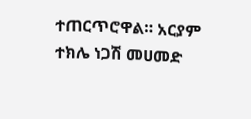ተጠርጥሮዋል። አርያም ተክሌ ነጋሽ መሀመድ